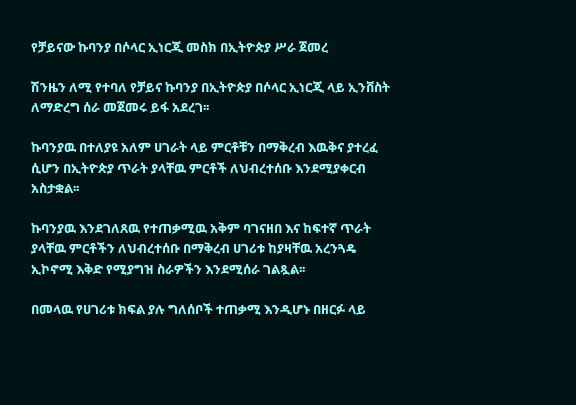የቻይናው ኩባንያ በሶላር ኢነርጂ መስክ በኢትዮጵያ ሥራ ጀመረ

ሽንዜን ለሚ የተባለ የቻይና ኩባንያ በኢትዮጵያ በሶላር ኢነርጂ ላይ ኢንቨስት ለማድረግ ሰራ መጀመሩ ይፋ አደረገ፡፡

ኩባንያዉ በተለያዩ አለም ሀገራት ላይ ምርቶቹን በማቅረብ እዉቅና ያተረፈ ሲሆን በኢትዮጵያ ጥራት ያላቸዉ ምርቶች ለህብረተሰቡ እንደሚያቀርብ አስታቋል፡፡

ኩባንያዉ እንደገለጸዉ የተጠቃሚዉ አቅም ባገናዘበ እና ከፍተኛ ጥራት ያላቸዉ ምርቶችን ለህብረተሰቡ በማቅረብ ሀገሪቱ ከያዛቸዉ አረንጓዴ ኢኮኖሚ እቅድ የሚያግዝ ስራዎችን እንደሚሰራ ገልጿል፡፡

በመላዉ የሀገሪቱ ክፍል ያሉ ግለሰቦች ተጠቃሚ እንዲሆኑ በዘርፉ ላይ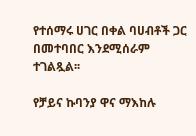የተሰማሩ ሀገር በቀል ባሀብቶች ጋር በመተባበር እንደሚሰራም ተገልጿል፡፡

የቻይና ኩባንያ ዋና ማእከሉ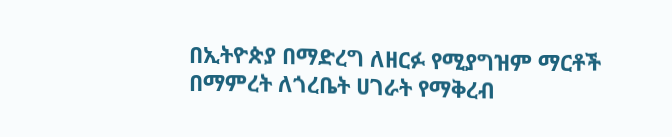በኢትዮጵያ በማድረግ ለዘርፉ የሚያግዝም ማርቶች በማምረት ለጎረቤት ሀገራት የማቅረብ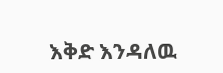እቅድ እንዳለዉ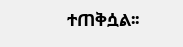ተጠቅሷል፡፡